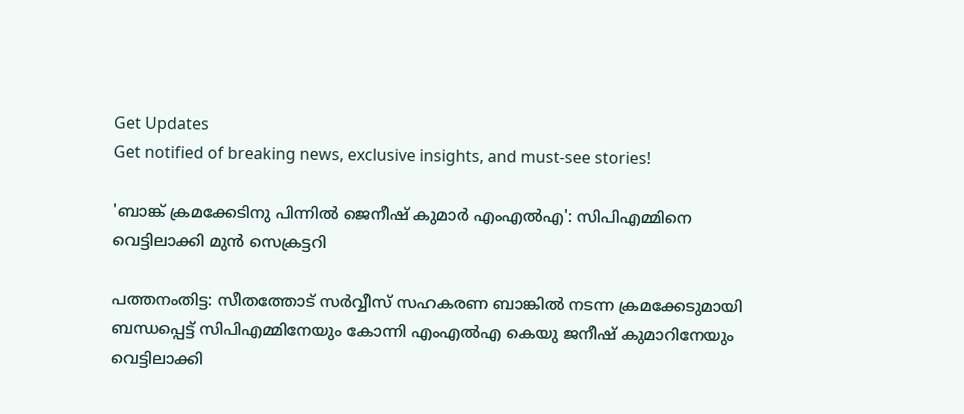Get Updates
Get notified of breaking news, exclusive insights, and must-see stories!

'ബാങ്ക് ക്രമക്കേടിനു പിന്നില്‍ ജെനീഷ് കുമാര്‍ എംഎല്‍എ': സിപിഎമ്മിനെ വെട്ടിലാക്കി മുന്‍ സെക്രട്ടറി

പത്തനംതിട്ട: സീതത്തോട് സര്‍വ്വീസ് സഹകരണ ബാങ്കില്‍ നടന്ന ക്രമക്കേടുമായി ബന്ധപ്പെട്ട് സിപിഎമ്മിനേയും കോന്നി എംഎല്‍എ കെയു ജനീഷ് കുമാറിനേയും വെട്ടിലാക്കി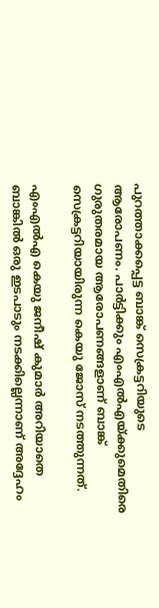പുറത്താക്കപ്പെട്ട ബാങ്ക് സെക്രട്ടറിയുടെ ആരോപണം. പാര്‍ട്ടിക്കും എംഎല്‍എയ്ക്കുമെതിരെ ഗുരുതരമായ ആരോപണങ്ങളാണ് ബാങ്ക് സെക്രട്ടറിയായിരുന്ന കെയു ജോസ് നടത്തുന്നത്.

എംഎല്‍എ കെയു ജനീഷ് കുമാര്‍ അറിയാതെ ബാങ്കില്‍ ഒരു ഇടപാടും നടക്കില്ലെന്നാണ് അദ്ദേഹം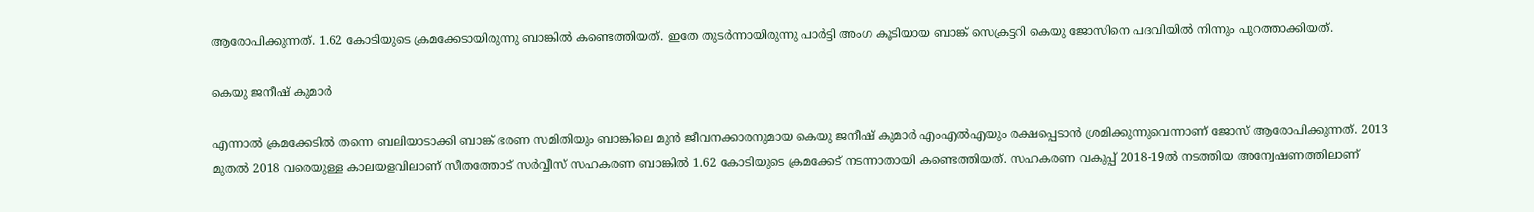ആരോപിക്കുന്നത്. 1.62 കോടിയുടെ ക്രമക്കേടായിരുന്നു ബാങ്കില്‍ കണ്ടെത്തിയത്. ഇതേ തുടര്‍ന്നായിരുന്നു പാര്‍ട്ടി അംഗ കൂടിയായ ബാങ്ക് സെക്രട്ടറി കെയു ജോസിനെ പദവിയില്‍ നിന്നും പുറത്താക്കിയത്.

കെയു ജനീഷ് കുമാര്‍

എന്നാല്‍ ക്രമക്കേടില്‍ തന്നെ ബലിയാടാക്കി ബാങ്ക് ഭരണ സമിതിയും ബാങ്കിലെ മുന്‍ ജീവനക്കാരനുമായ കെയു ജനീഷ് കുമാര്‍ എംഎല്‍എയും രക്ഷപ്പെടാന്‍ ശ്രമിക്കുന്നുവെന്നാണ് ജോസ് ആരോപിക്കുന്നത്. 2013 മുതല്‍ 2018 വരെയുള്ള കാലയളവിലാണ് സീതത്തോട് സര്‍വ്വീസ് സഹകരണ ബാങ്കില്‍ 1.62 കോടിയുടെ ക്രമക്കേട് നടന്നാതായി കണ്ടെത്തിയത്. സഹകരണ വകുപ്പ് 2018-19ല്‍ നടത്തിയ അന്വേഷണത്തിലാണ്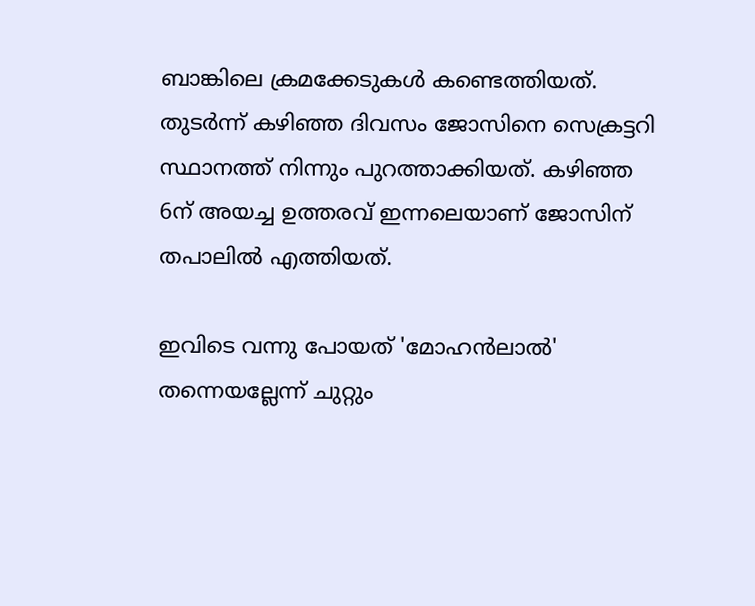ബാങ്കിലെ ക്രമക്കേടുകള്‍ കണ്ടെത്തിയത്. തുടര്‍ന്ന് കഴിഞ്ഞ ദിവസം ജോസിനെ സെക്രട്ടറി സ്ഥാനത്ത് നിന്നും പുറത്താക്കിയത്. കഴിഞ്ഞ 6ന് അയച്ച ഉത്തരവ് ഇന്നലെയാണ് ജോസിന് തപാലിൽ എത്തിയത്.

ഇവിടെ വന്നു പോയത് 'മോഹൻലാൽ' തന്നെയല്ലേന്ന് ചുറ്റും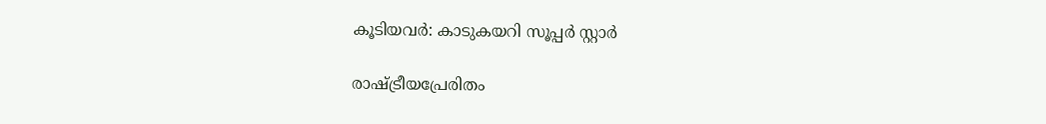കൂടിയവര്‍: കാടുകയറി സൂപ്പര്‍ സ്റ്റാര്‍

രാഷ്ട്രീയപ്രേരിതം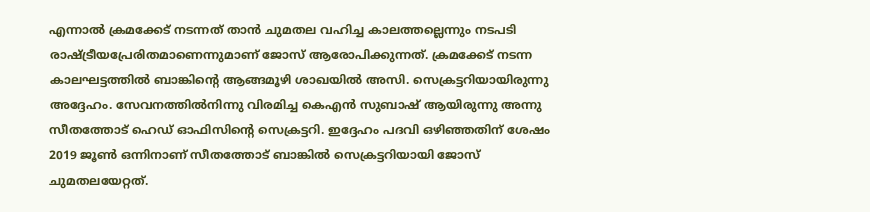എന്നാൽ ക്രമക്കേട് നടന്നത് താൻ ചുമതല വഹിച്ച കാലത്തല്ലെന്നും നടപടി രാഷ്ട്രീയപ്രേരിതമാണെന്നുമാണ് ജോസ് ആരോപിക്കുന്നത്. ക്രമക്കേട് നടന്ന കാലഘട്ടത്തില്‍ ബാങ്കിന്റെ ആങ്ങമൂഴി ശാഖയിൽ അസി. സെക്രട്ടറിയായിരുന്നു അദ്ദേഹം. സേവനത്തിൽനിന്നു വിരമിച്ച കെഎൻ സുബാഷ് ആയിരുന്നു അന്നു സീതത്തോട് ഹെഡ് ഓഫിസിന്റെ സെക്രട്ടറി. ഇദ്ദേഹം പദവി ഒഴിഞ്ഞതിന് ശേഷം 2019 ജൂൺ ഒന്നിനാണ് സീതത്തോട് ബാങ്കിൽ സെക്രട്ടറിയായി ജോസ് ചുമതലയേറ്റത്.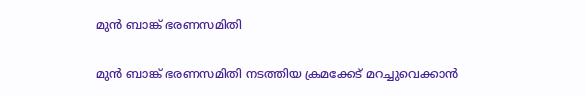മുന്‍ ബാങ്ക് ഭരണസമിതി

മുന്‍ ബാങ്ക് ഭരണസമിതി നടത്തിയ ക്രമക്കേട് മറച്ചുവെക്കാന്‍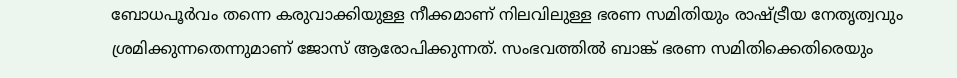ബോധപൂർവം തന്നെ കരുവാക്കിയുള്ള നീക്കമാണ് നിലവിലുള്ള ഭരണ സമിതിയും രാഷ്ട്രീയ നേതൃത്വവും ശ്രമിക്കുന്നതെന്നുമാണ് ജോസ് ആരോപിക്കുന്നത്. സംഭവത്തില്‍ ബാങ്ക് ഭരണ സമിതിക്കെതിരെയും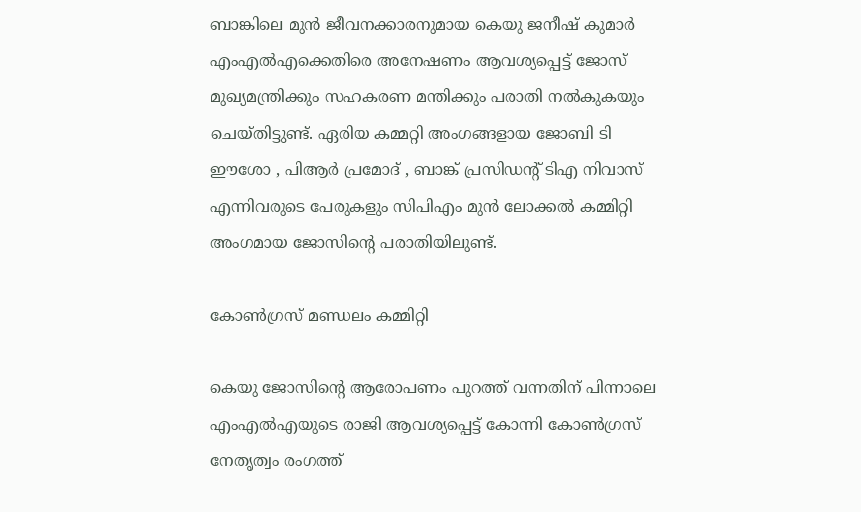ബാങ്കിലെ മുന്‍ ജീവനക്കാരനുമായ കെയു ജനീഷ് കുമാര്‍ എംഎല്‍എക്കെതിരെ അനേഷണം ആവശ്യപ്പെട്ട് ജോസ് മുഖ്യമന്ത്രിക്കും സഹകരണ മന്തിക്കും പരാതി നല്‍കുകയും ചെയ്തിട്ടുണ്ട്. ഏരിയ കമ്മറ്റി അംഗങ്ങളായ ജോബി ടി ഈശോ , പിആര്‍ പ്രമോദ് , ബാങ്ക് പ്രസിഡന്റ് ടിഎ നിവാസ് എന്നിവരുടെ പേരുകളും സിപിഎം മുന്‍ ലോക്കല്‍ കമ്മിറ്റി അംഗമായ ജോസിന്റെ പരാതിയിലുണ്ട്.

കോൺഗ്രസ് മണ്ഡലം കമ്മിറ്റി

കെയു ജോസിന്റെ ആരോപണം പുറത്ത് വന്നതിന് പിന്നാലെ എംഎല്‍എയുടെ രാജി ആവശ്യപ്പെട്ട് കോന്നി കോണ്‍ഗ്രസ് നേതൃത്വം രംഗത്ത്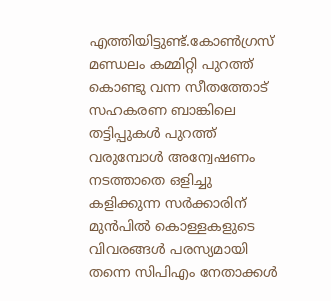എത്തിയിട്ടുണ്ട്.കോൺഗ്രസ് മണ്ഡലം കമ്മിറ്റി പുറത്ത് കൊണ്ടു വന്ന സീതത്തോട് സഹകരണ ബാങ്കിലെ തട്ടിപ്പുകൾ പുറത്ത് വരുമ്പോൾ അന്വേഷണം നടത്താതെ ഒളിച്ചു കളിക്കുന്ന സർക്കാരിന് മുൻപിൽ കൊള്ളകളുടെ വിവരങ്ങൾ പരസ്യമായി തന്നെ സിപിഎം നേതാക്കൾ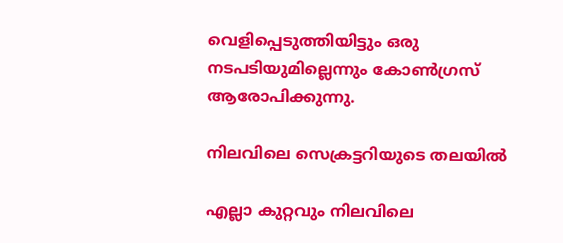വെളിപ്പെടുത്തിയിട്ടും ഒരു നടപടിയുമില്ലെന്നും കോണ്‍ഗ്രസ് ആരോപിക്കുന്നു.

നിലവിലെ സെക്രട്ടറിയുടെ തലയിൽ

എല്ലാ കുറ്റവും നിലവിലെ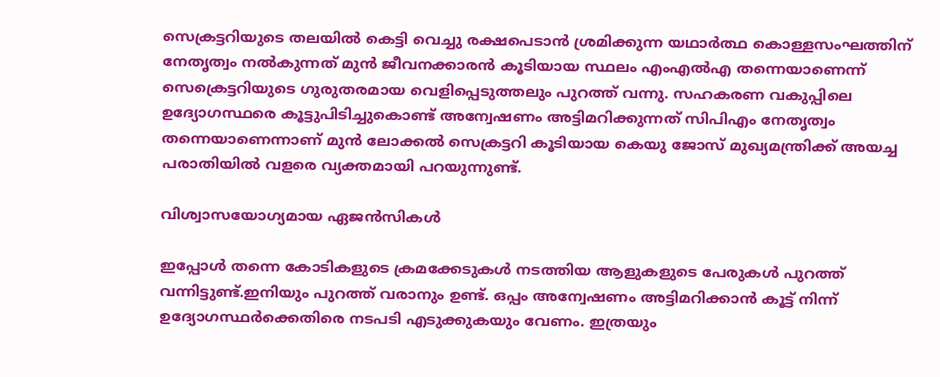സെക്രട്ടറിയുടെ തലയിൽ കെട്ടി വെച്ചു രക്ഷപെടാൻ ശ്രമിക്കുന്ന യഥാർത്ഥ കൊള്ളസംഘത്തിന് നേതൃത്വം നൽകുന്നത് മുൻ ജീവനക്കാരൻ കൂടിയായ സ്ഥലം എംഎൽഎ തന്നെയാണെന്ന് സെക്രെട്ടറിയുടെ ഗുരുതരമായ വെളിപ്പെടുത്തലും പുറത്ത് വന്നു. സഹകരണ വകുപ്പിലെ ഉദ്യോഗസ്ഥരെ കൂട്ടുപിടിച്ചുകൊണ്ട് അന്വേഷണം അട്ടിമറിക്കുന്നത് സിപിഎം നേതൃത്വം തന്നെയാണെന്നാണ് മുൻ ലോക്കൽ സെക്രട്ടറി കൂടിയായ കെയു ജോസ് മുഖ്യമന്ത്രിക്ക് അയച്ച പരാതിയിൽ വളരെ വ്യക്തമായി പറയുന്നുണ്ട്.

വിശ്വാസയോഗ്യമായ ഏജൻസികൾ

ഇപ്പോൾ തന്നെ കോടികളുടെ ക്രമക്കേടുകൾ നടത്തിയ ആളുകളുടെ പേരുകൾ പുറത്ത് വന്നിട്ടുണ്ട്.ഇനിയും പുറത്ത് വരാനും ഉണ്ട്. ഒപ്പം അന്വേഷണം അട്ടിമറിക്കാൻ കൂട്ട് നിന്ന് ഉദ്യോഗസ്ഥർക്കെതിരെ നടപടി എടുക്കുകയും വേണം. ഇത്രയും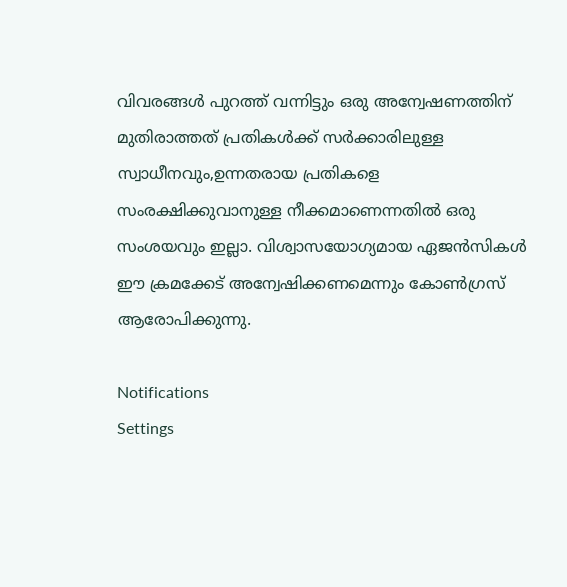വിവരങ്ങൾ പുറത്ത് വന്നിട്ടും ഒരു അന്വേഷണത്തിന് മുതിരാത്തത് പ്രതികൾക്ക് സർക്കാരിലുള്ള സ്വാധീനവും,ഉന്നതരായ പ്രതികളെ സംരക്ഷിക്കുവാനുള്ള നീക്കമാണെന്നതിൽ ഒരു സംശയവും ഇല്ലാ. വിശ്വാസയോഗ്യമായ ഏജൻസികൾ ഈ ക്രമക്കേട് അന്വേഷിക്കണമെന്നും കോണ്‍ഗ്രസ് ആരോപിക്കുന്നു.

Notifications
Settings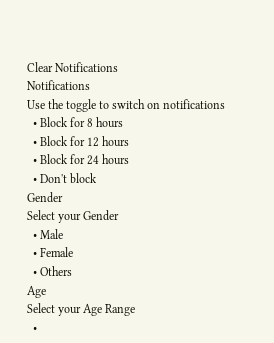Clear Notifications
Notifications
Use the toggle to switch on notifications
  • Block for 8 hours
  • Block for 12 hours
  • Block for 24 hours
  • Don't block
Gender
Select your Gender
  • Male
  • Female
  • Others
Age
Select your Age Range
  •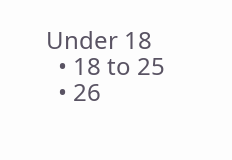Under 18
  • 18 to 25
  • 26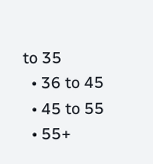to 35
  • 36 to 45
  • 45 to 55
  • 55+